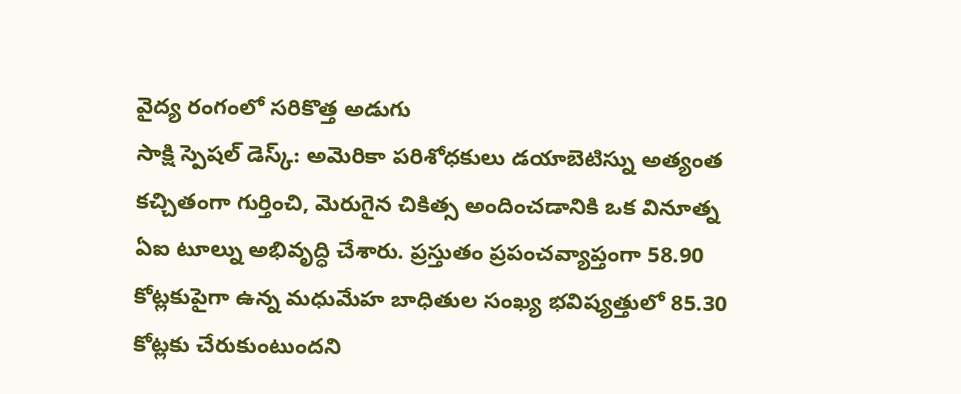వైద్య రంగంలో సరికొత్త అడుగు
సాక్షి స్పెషల్ డెస్క్: అమెరికా పరిశోధకులు డయాబెటిస్ను అత్యంత కచ్చితంగా గుర్తించి, మెరుగైన చికిత్స అందించడానికి ఒక వినూత్న ఏఐ టూల్ను అభివృద్ధి చేశారు. ప్రస్తుతం ప్రపంచవ్యాప్తంగా 58.90 కోట్లకుపైగా ఉన్న మధుమేహ బాధితుల సంఖ్య భవిష్యత్తులో 85.30 కోట్లకు చేరుకుంటుందని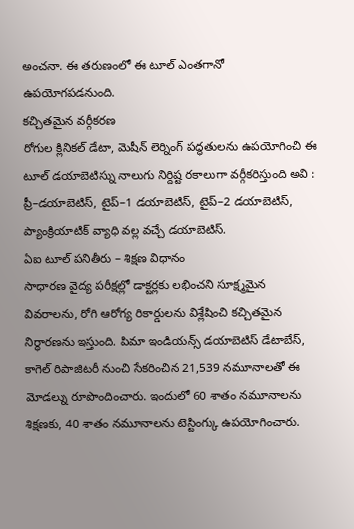అంచనా. ఈ తరుణంలో ఈ టూల్ ఎంతగానో ఉపయోగపడనుంది.
కచ్చితమైన వర్గీకరణ
రోగుల క్లినికల్ డేటా, మెషీన్ లెర్నింగ్ పద్ధతులను ఉపయోగించి ఈ టూల్ డయాబెటిస్ను నాలుగు నిర్దిష్ట రకాలుగా వర్గీకరిస్తుంది అవి : ప్రీ–డయాబెటిస్, టైప్–1 డయాబెటిస్, టైప్–2 డయాబెటిస్, ప్యాంక్రియాటిక్ వ్యాధి వల్ల వచ్చే డయాబెటిస్.
ఏఐ టూల్ పనితీరు – శిక్షణ విధానం
సాధారణ వైద్య పరీక్షల్లో డాక్టర్లకు లభించని సూక్ష్మమైన వివరాలను, రోగి ఆరోగ్య రికార్డులను విశ్లేషించి కచ్చితమైన నిర్ధారణను ఇస్తుంది. పిమా ఇండియన్స్ డయాబెటిస్ డేటాబేస్, కాగెల్ రిపాజిటరీ నుంచి సేకరించిన 21,539 నమూనాలతో ఈ మోడల్ను రూపొందించారు. ఇందులో 60 శాతం నమూనాలను శిక్షణకు, 40 శాతం నమూనాలను టెస్టింగ్కు ఉపయోగించారు.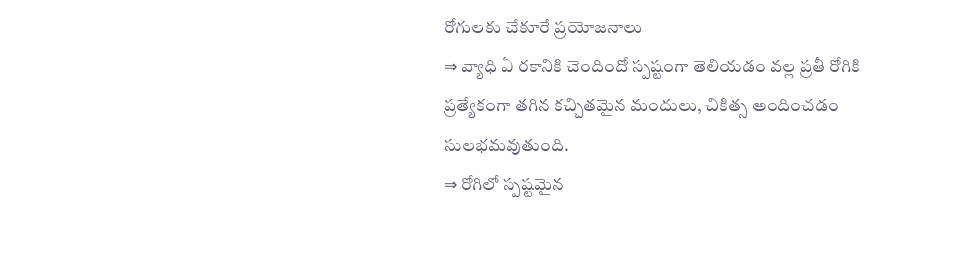రోగులకు చేకూరే ప్రయోజనాలు
⇒ వ్యాధి ఏ రకానికి చెందిందో స్పష్టంగా తెలియడం వల్ల ప్రతీ రోగికి ప్రత్యేకంగా తగిన కచ్చితమైన మందులు, చికిత్స అందించడం సులభమవుతుంది.
⇒ రోగిలో స్పష్టమైన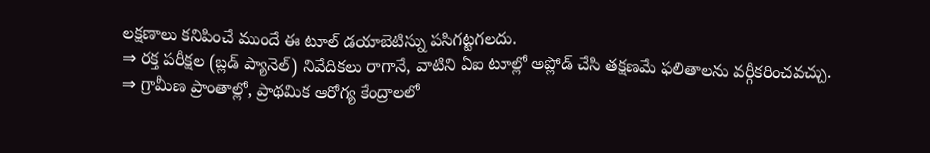లక్షణాలు కనిపించే ముందే ఈ టూల్ డయాబెటిస్ను పసిగట్టగలదు.
⇒ రక్త పరీక్షల (బ్లడ్ ప్యానెల్) నివేదికలు రాగానే, వాటిని ఏఐ టూల్లో అప్లోడ్ చేసి తక్షణమే ఫలితాలను వర్గీకరించవచ్చు.
⇒ గ్రామీణ ప్రాంతాల్లో, ప్రాథమిక ఆరోగ్య కేంద్రాలలో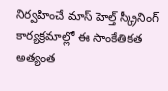నిర్వహించే మాస్ హెల్త్ స్క్రీనింగ్ కార్యక్రమాల్లో ఈ సాంకేతికత అత్యంత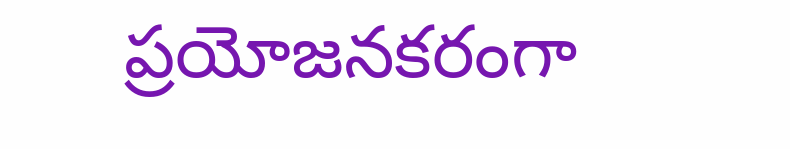ప్రయోజనకరంగా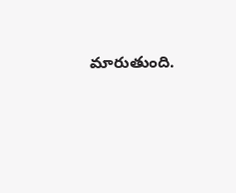మారుతుంది.